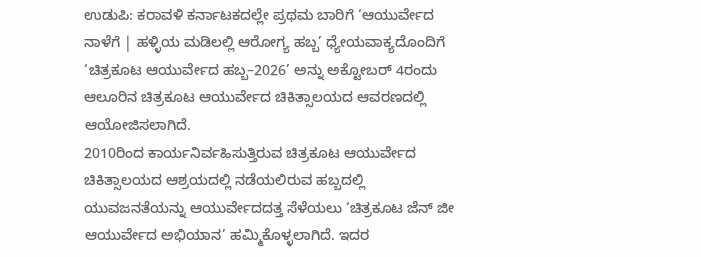ಉಡುಪಿ: ಕರಾವಳಿ ಕರ್ನಾಟಕದಲ್ಲೇ ಪ್ರಥಮ ಬಾರಿಗೆ ‘ಆಯುರ್ವೇದ ನಾಳೆಗೆ | ಹಳ್ಳಿಯ ಮಡಿಲಲ್ಲಿ ಆರೋಗ್ಯ ಹಬ್ಬ’ ಧ್ಯೇಯವಾಕ್ಯದೊಂದಿಗೆ ‘ಚಿತ್ರಕೂಟ ಆಯುರ್ವೇದ ಹಬ್ಬ–2026’ ಅನ್ನು ಅಕ್ಟೋಬರ್ 4ರಂದು ಆಲೂರಿನ ಚಿತ್ರಕೂಟ ಆಯುರ್ವೇದ ಚಿಕಿತ್ಸಾಲಯದ ಆವರಣದಲ್ಲಿ ಆಯೋಜಿಸಲಾಗಿದೆ.
2010ರಿಂದ ಕಾರ್ಯನಿರ್ವಹಿಸುತ್ತಿರುವ ಚಿತ್ರಕೂಟ ಆಯುರ್ವೇದ ಚಿಕಿತ್ಸಾಲಯದ ಆಶ್ರಯದಲ್ಲಿ ನಡೆಯಲಿರುವ ಹಬ್ಬದಲ್ಲಿ ಯುವಜನತೆಯನ್ನು ಆಯುರ್ವೇದದತ್ತ ಸೆಳೆಯಲು ‘ಚಿತ್ರಕೂಟ ಜೆನ್ ಜೀ ಆಯುರ್ವೇದ ಅಭಿಯಾನ’ ಹಮ್ಮಿಕೊಳ್ಳಲಾಗಿದೆ. ಇದರ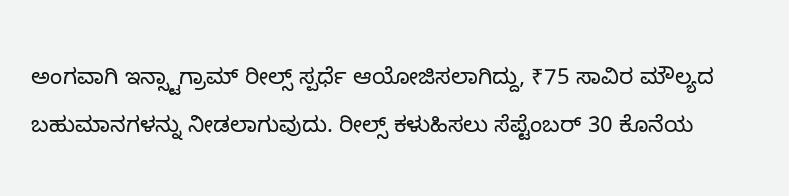ಅಂಗವಾಗಿ ಇನ್ಸ್ಟಾಗ್ರಾಮ್ ರೀಲ್ಸ್ ಸ್ಪರ್ಧೆ ಆಯೋಜಿಸಲಾಗಿದ್ದು, ₹75 ಸಾವಿರ ಮೌಲ್ಯದ ಬಹುಮಾನಗಳನ್ನು ನೀಡಲಾಗುವುದು. ರೀಲ್ಸ್ ಕಳುಹಿಸಲು ಸೆಪ್ಟೆಂಬರ್ 30 ಕೊನೆಯ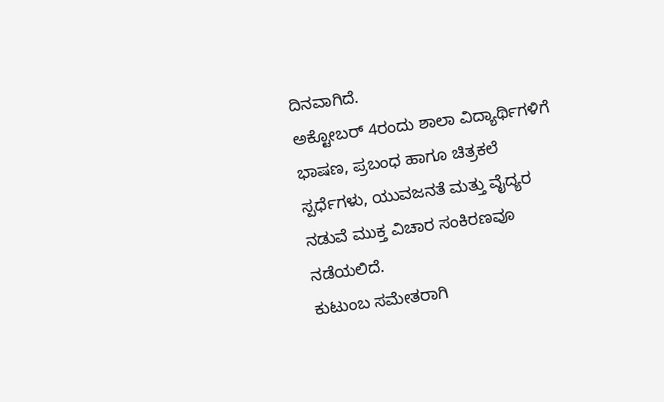ದಿನವಾಗಿದೆ.
ಅಕ್ಟೋಬರ್ 4ರಂದು ಶಾಲಾ ವಿದ್ಯಾರ್ಥಿಗಳಿಗೆ ಭಾಷಣ, ಪ್ರಬಂಧ ಹಾಗೂ ಚಿತ್ರಕಲೆ ಸ್ಪರ್ಧೆಗಳು, ಯುವಜನತೆ ಮತ್ತು ವೈದ್ಯರ ನಡುವೆ ಮುಕ್ತ ವಿಚಾರ ಸಂಕಿರಣವೂ ನಡೆಯಲಿದೆ.
ಕುಟುಂಬ ಸಮೇತರಾಗಿ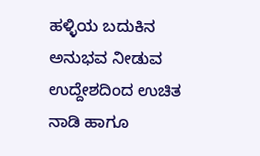ಹಳ್ಳಿಯ ಬದುಕಿನ ಅನುಭವ ನೀಡುವ ಉದ್ದೇಶದಿಂದ ಉಚಿತ ನಾಡಿ ಹಾಗೂ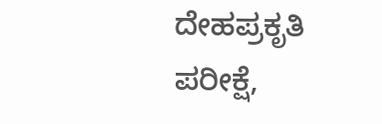ದೇಹಪ್ರಕೃತಿ ಪರೀಕ್ಷೆ,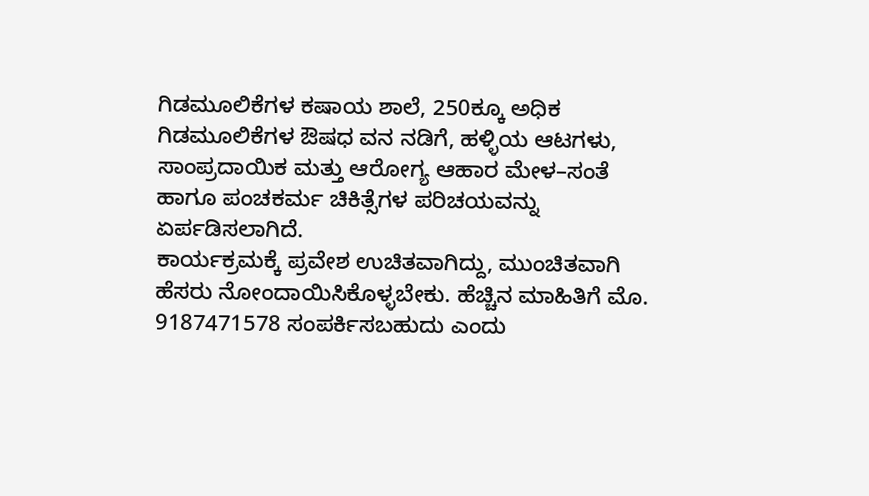ಗಿಡಮೂಲಿಕೆಗಳ ಕಷಾಯ ಶಾಲೆ, 250ಕ್ಕೂ ಅಧಿಕ ಗಿಡಮೂಲಿಕೆಗಳ ಔಷಧ ವನ ನಡಿಗೆ, ಹಳ್ಳಿಯ ಆಟಗಳು, ಸಾಂಪ್ರದಾಯಿಕ ಮತ್ತು ಆರೋಗ್ಯ ಆಹಾರ ಮೇಳ–ಸಂತೆ ಹಾಗೂ ಪಂಚಕರ್ಮ ಚಿಕಿತ್ಸೆಗಳ ಪರಿಚಯವನ್ನು ಏರ್ಪಡಿಸಲಾಗಿದೆ.
ಕಾರ್ಯಕ್ರಮಕ್ಕೆ ಪ್ರವೇಶ ಉಚಿತವಾಗಿದ್ದು, ಮುಂಚಿತವಾಗಿ ಹೆಸರು ನೋಂದಾಯಿಸಿಕೊಳ್ಳಬೇಕು. ಹೆಚ್ಚಿನ ಮಾಹಿತಿಗೆ ಮೊ. 9187471578 ಸಂಪರ್ಕಿಸಬಹುದು ಎಂದು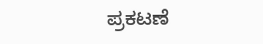ಪ್ರಕಟಣೆ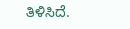ತಿಳಿಸಿದೆ.